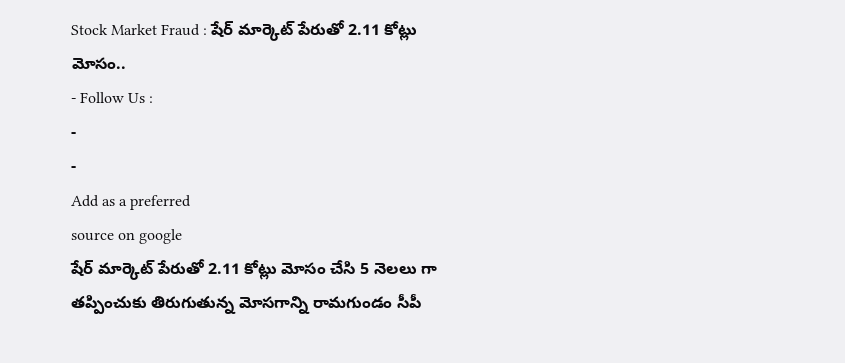Stock Market Fraud : షేర్ మార్కెట్ పేరుతో 2.11 కోట్లు మోసం..
- Follow Us :
-
-
Add as a preferred
source on google
షేర్ మార్కెట్ పేరుతో 2.11 కోట్లు మోసం చేసి 5 నెలలు గా తప్పించుకు తిరుగుతున్న మోసగాన్ని రామగుండం సీపీ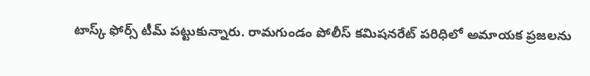టాస్క్ ఫోర్స్ టీమ్ పట్టుకున్నారు. రామగుండం పోలీస్ కమిషనరేట్ పరిధిలో అమాయక ప్రజలను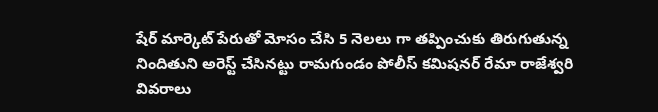షేర్ మార్కెట్ పేరుతో మోసం చేసి 5 నెలలు గా తప్పించుకు తిరుగుతున్న నిందితుని అరెస్ట్ చేసినట్టు రామగుండం పోలీస్ కమిషనర్ రేమా రాజేశ్వరి వివరాలు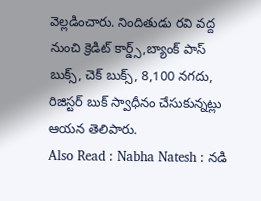వెల్లడించారు. నిందితుడు రవి వద్ద నుంచి క్రెడిట్ కార్డ్స్,బ్యాంక్ పాస్ బుక్స్, చెక్ బుక్స్, 8,100 నగదు, రిజిస్టర్ బుక్ స్వాధీనం చేసుకున్నట్లు ఆయన తెలిపారు.
Also Read : Nabha Natesh : నడి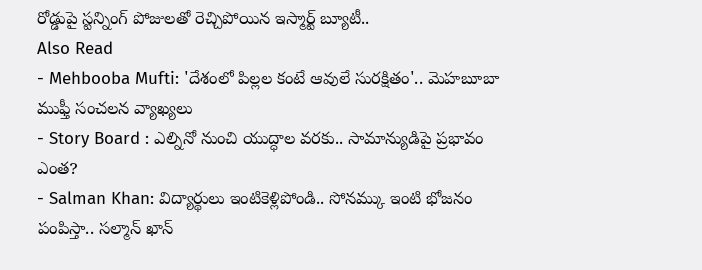రోడ్డుపై స్టన్నింగ్ పోజులతో రెచ్చిపోయిన ఇస్మార్ట్ బ్యూటీ..
Also Read
- Mehbooba Mufti: 'దేశంలో పిల్లల కంటే ఆవులే సురక్షితం'.. మెహబూబా ముఫ్తీ సంచలన వ్యాఖ్యలు
- Story Board : ఎల్నినో నుంచి యుద్ధాల వరకు.. సామాన్యుడిపై ప్రభావం ఎంత?
- Salman Khan: విద్యార్థులు ఇంటికెళ్లిపోండి.. సోనమ్కు ఇంటి భోజనం పంపిస్తా.. సల్మాన్ ఖాన్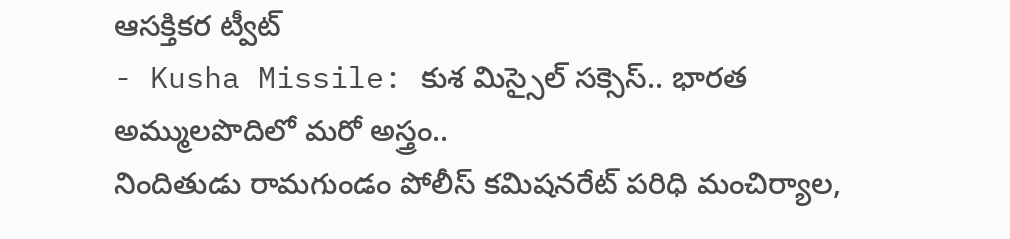ఆసక్తికర ట్వీట్
- Kusha Missile: కుశ మిస్సైల్ సక్సెస్.. భారత అమ్ములపొదిలో మరో అస్త్రం..
నిందితుడు రామగుండం పోలీస్ కమిషనరేట్ పరిధి మంచిర్యాల,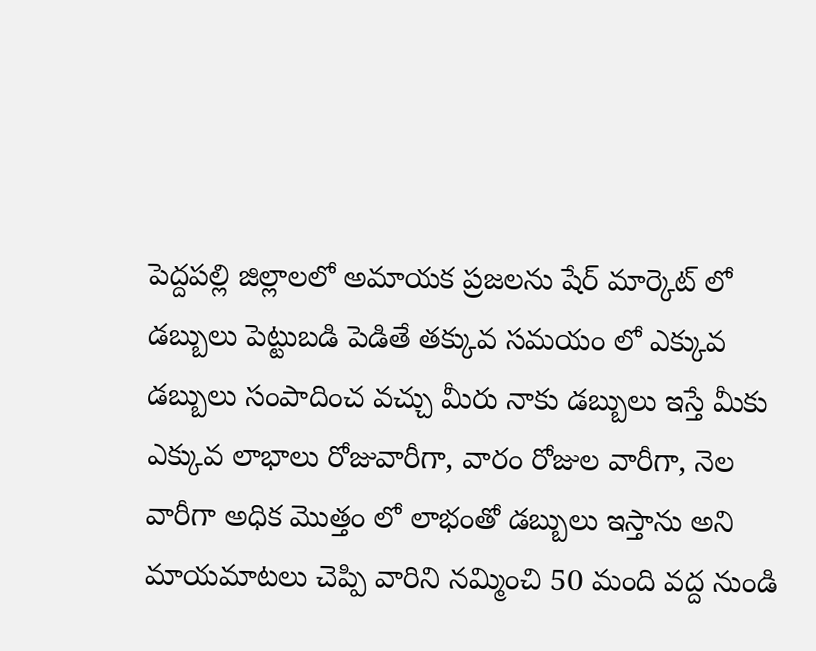పెద్దపల్లి జిల్లాలలో అమాయక ప్రజలను షేర్ మార్కెట్ లో డబ్బులు పెట్టుబడి పెడితే తక్కువ సమయం లో ఎక్కువ డబ్బులు సంపాదించ వచ్చు మీరు నాకు డబ్బులు ఇస్తే మీకు ఎక్కువ లాభాలు రోజువారీగా, వారం రోజుల వారీగా, నెల వారీగా అధిక మొత్తం లో లాభంతో డబ్బులు ఇస్తాను అని మాయమాటలు చెప్పి వారిని నమ్మించి 50 మంది వద్ద నుండి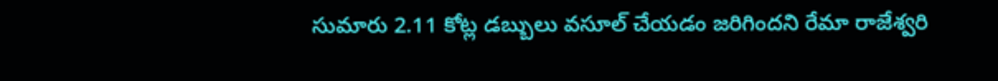సుమారు 2.11 కోట్ల డబ్బులు వసూల్ చేయడం జరిగిందని రేమా రాజేశ్వరి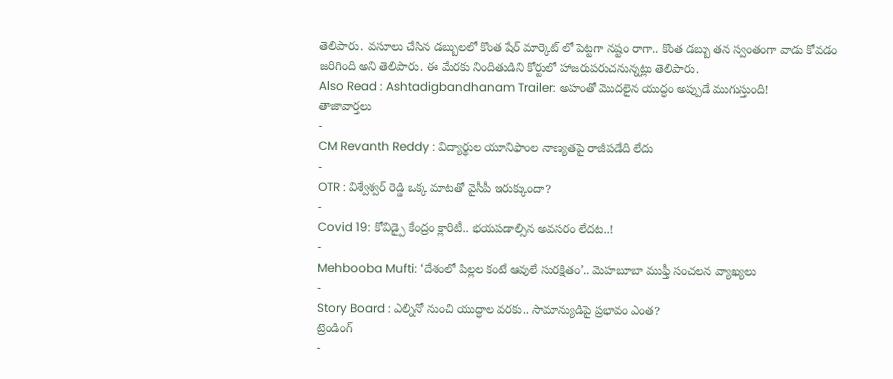తెలిపారు. వసూలు చేసిన డబ్బులలో కొంత షేర్ మార్కెట్ లో పెట్టగా నష్టం రాగా.. కొంత డబ్బు తన స్వంతంగా వాడు కోవడం జరిగింది అని తెలిపారు. ఈ మేరకు నిందితుడిని కోర్టులో హాజరుపరుచనున్నట్లు తెలిపారు.
Also Read : Ashtadigbandhanam Trailer: అహంతో మొదలైన యుద్ధం అప్పుడే ముగుస్తుంది!
తాజావార్తలు
-
CM Revanth Reddy : విద్యార్థుల యూనిఫాంల నాణ్యతపై రాజీపడేది లేదు
-
OTR : విశ్వేశ్వర్ రెడ్డి ఒక్క మాటతో వైసీపీ ఇరుక్కుందా?
-
Covid 19: కోవిడ్పై కేంద్రం క్లారిటీ.. భయపడాల్సిన అవసరం లేదట..!
-
Mehbooba Mufti: ‘దేశంలో పిల్లల కంటే ఆవులే సురక్షితం’.. మెహబూబా ముఫ్తీ సంచలన వ్యాఖ్యలు
-
Story Board : ఎల్నినో నుంచి యుద్ధాల వరకు.. సామాన్యుడిపై ప్రభావం ఎంత?
ట్రెండింగ్
-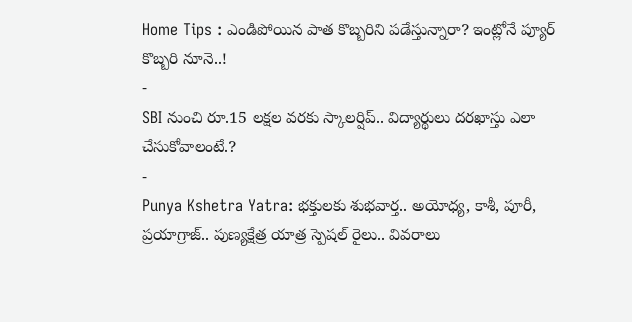Home Tips : ఎండిపోయిన పాత కొబ్బరిని పడేస్తున్నారా? ఇంట్లోనే ప్యూర్ కొబ్బరి నూనె..!
-
SBI నుంచి రూ.15 లక్షల వరకు స్కాలర్షిప్.. విద్యార్థులు దరఖాస్తు ఎలా చేసుకోవాలంటే.?
-
Punya Kshetra Yatra: భక్తులకు శుభవార్త.. అయోధ్య, కాశీ, పూరీ, ప్రయాగ్రాజ్.. పుణ్యక్షేత్ర యాత్ర స్పెషల్ రైలు.. వివరాలు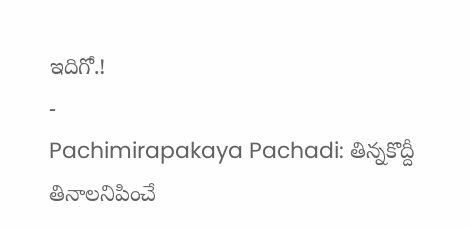ఇదిగో.!
-
Pachimirapakaya Pachadi: తిన్నకొద్దీ తినాలనిపించే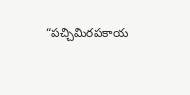“పచ్చిమిరపకాయ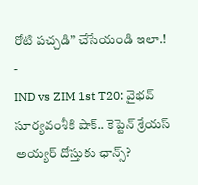రోటి పచ్చడి” చేసేయండి ఇలా.!
-
IND vs ZIM 1st T20: వైభవ్ సూర్యవంశీకి షాక్.. కెప్టెన్ శ్రేయస్ అయ్యర్ దోస్తుకు ఛాన్స్?